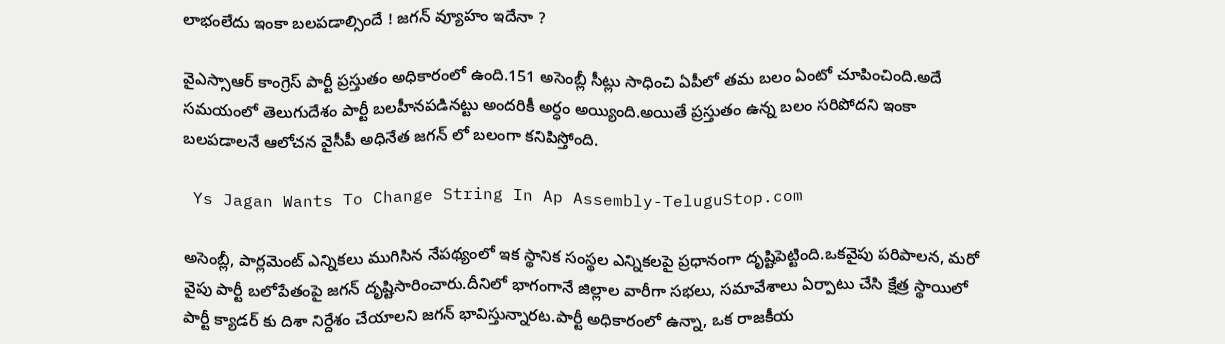లాభంలేదు ఇంకా బలపడాల్సిందే ! జగన్ వ్యూహం ఇదేనా ?

వైఎస్సాఆర్ కాంగ్రెస్ పార్టీ ప్రస్తుతం అధికారంలో ఉంది.151 అసెంబ్లీ సీట్లు సాధించి ఏపీలో తమ బలం ఏంటో చూపించింది.అదే సమయంలో తెలుగుదేశం పార్టీ బలహీనపడినట్టు అందరికీ అర్ధం అయ్యింది.అయితే ప్రస్తుతం ఉన్న బలం సరిపోదని ఇంకా బలపడాలనే ఆలోచన వైసీపీ అధినేత జగన్ లో బలంగా కనిపిస్తోంది.

 Ys Jagan Wants To Change String In Ap Assembly-TeluguStop.com

అసెంబ్లీ, పార్లమెంట్ ఎన్నికలు ముగిసిన నేపథ్యంలో ఇక స్థానిక సంస్థల ఎన్నికలపై ప్రధానంగా దృష్టిపెట్టింది.ఒకవైపు పరిపాలన, మరో వైపు పార్టీ బలోపేతంపై జగన్ దృష్టిసారించారు.దీనిలో భాగంగానే జిల్లాల వారీగా సభలు, సమావేశాలు ఏర్పాటు చేసి క్షేత్ర స్థాయిలో పార్టీ క్యాడర్ కు దిశా నిర్దేశం చేయాలని జగన్ భావిస్తున్నారట.పార్టీ అధికారంలో ఉన్నా, ఒక రాజకీయ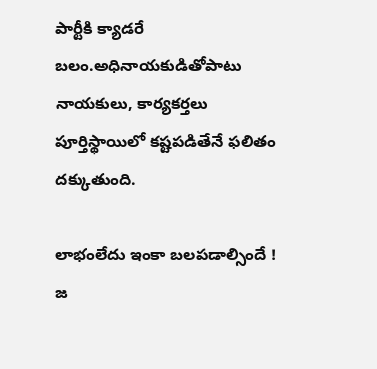పార్టీకి క్యాడరే బలం.అధినాయకుడితోపాటు నాయకులు, కార్యకర్తలు పూర్తిస్థాయిలో కష్టపడితేనే ఫలితం దక్కుతుంది.

లాభంలేదు ఇంకా బలపడాల్సిందే ! జ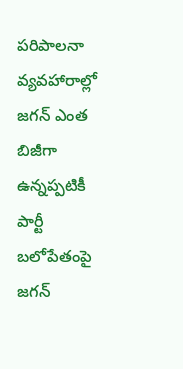పరిపాలనా వ్యవహారాల్లో జగన్ ఎంత బిజీగా ఉన్నప్పటికీ పార్టీ బలోపేతంపై జగన్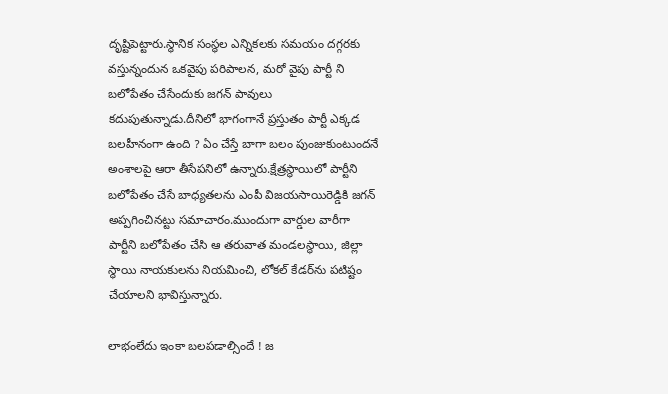దృష్టిపెట్టారు.స్థానిక సంస్థల ఎన్నికలకు సమయం దగ్గరకు వస్తున్నందున ఒకవైపు పరిపాలన, మరో వైపు పార్టీ ని బలోపేతం చేసేందుకు జగన్ పావులు కదుపుతున్నాడు.దీనిలో భాగంగానే ప్రస్తుతం పార్టీ ఎక్కడ బలహీనంగా ఉంది ? ఏం చేస్తే బాగా బలం పుంజుకుంటుందనే అంశాలపై ఆరా తీసేపనిలో ఉన్నారు.క్షేత్రస్థాయిలో పార్టీని బలోపేతం చేసే బాధ్యతలను ఎంపీ విజయసాయిరెడ్డికి జగన్ అప్పగించినట్టు సమాచారం.ముందుగా వార్డుల వారీగా పార్టీని బలోపేతం చేసి ఆ తరువాత మండలస్థాయి, జిల్లా స్థాయి నాయకులను నియమించి, లోకల్ కేడర్‌‌ను పటిష్టం చేయాలని భావిస్తున్నారు.

లాభంలేదు ఇంకా బలపడాల్సిందే ! జ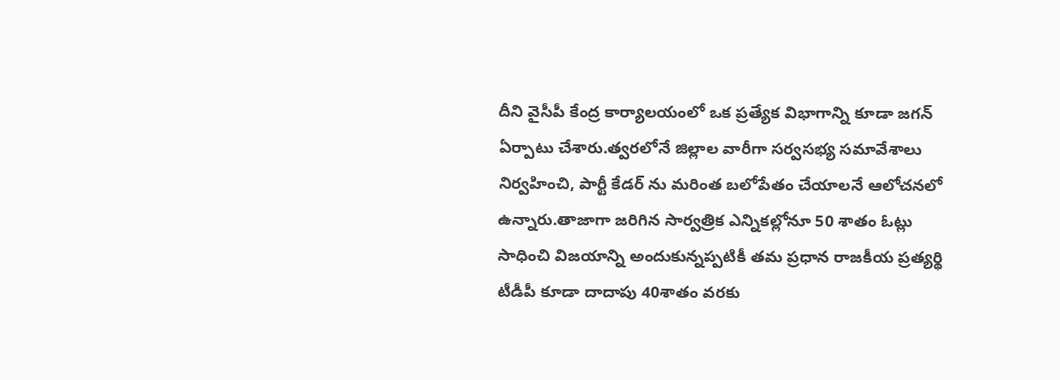దీని వైసీపీ కేంద్ర కార్యాలయంలో ఒక ప్రత్యేక విభాగాన్ని కూడా జగన్ ఏర్పాటు చేశారు.త్వరలోనే జిల్లాల వారీగా సర్వసభ్య సమావేశాలు నిర్వహించి, పార్టీ కేడర్‌‌ ను మరింత బలోపేతం చేయాలనే ఆలోచనలో ఉన్నారు.తాజాగా జరిగిన సార్వత్రిక ఎన్నికల్లోనూ 50 శాతం ఓట్లు సాధించి విజయాన్ని అందుకున్నప్పటికీ తమ ప్రధాన రాజకీయ ప్రత్యర్థి టీడీపీ కూడా దాదాపు 40శాతం వరకు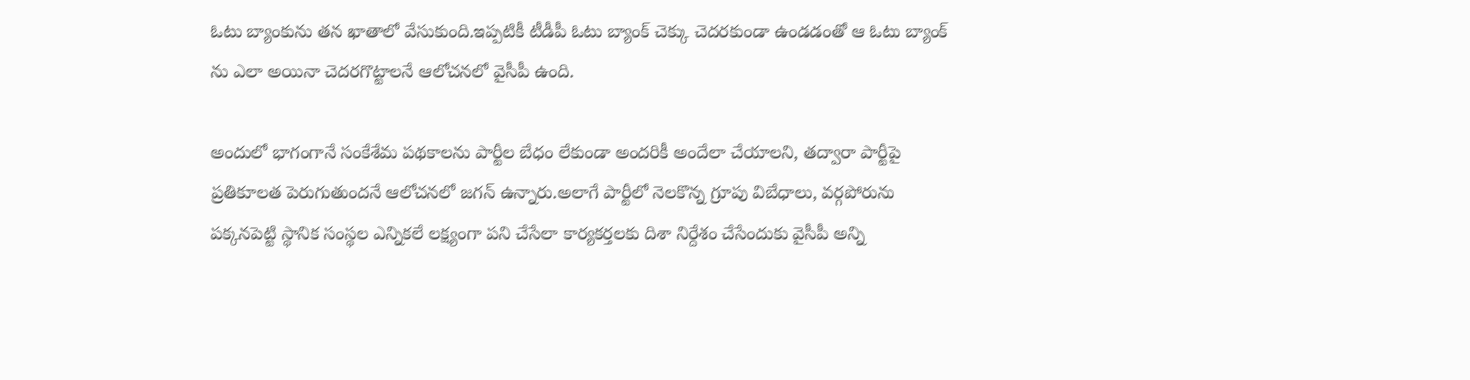ఓటు బ్యాంకును తన ఖాతాలో వేసుకుంది.ఇప్పటికీ టీడీపీ ఓటు బ్యాంక్ చెక్కు చెదరకుండా ఉండడంతో ఆ ఓటు బ్యాంక్ ను ఎలా అయినా చెదరగొట్టాలనే ఆలోచనలో వైసీపీ ఉంది.

అందులో భాగంగానే సంకేశేమ పథకాలను పార్టీల బేధం లేకుండా అందరికీ అందేలా చేయాలని, తద్వారా పార్టీపై ప్రతికూలత పెరుగుతుందనే ఆలోచనలో జగన్ ఉన్నారు.అలాగే పార్టీలో నెలకొన్న గ్రూపు విబేధాలు, వర్గపోరును పక్కనపెట్టి స్థానిక సంస్థల ఎన్నికలే లక్ష్యంగా పని చేసేలా కార్యకర్తలకు దిశా నిర్దేశం చేసేందుకు వైసీపీ అన్ని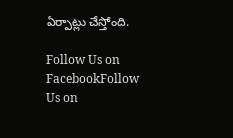ఏర్పాట్లు చేస్తోంది.

Follow Us on FacebookFollow Us on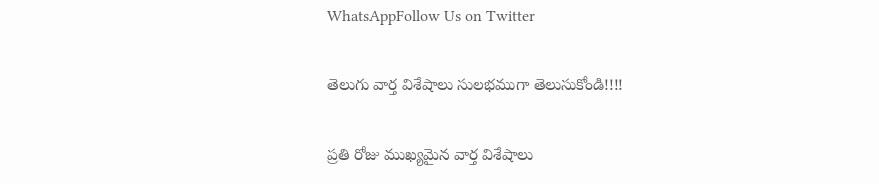WhatsAppFollow Us on Twitter

తెలుగు వార్త విశేషాలు సులభముగా తెలుసుకోండి!!!!

ప్రతి రోజు ముఖ్యమైన వార్త విశేషాలు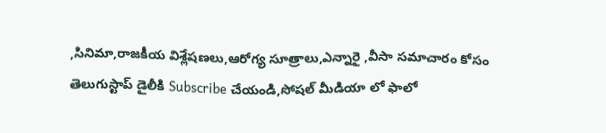,సినిమా,రాజకీయ విశ్లేషణలు,ఆరోగ్య సూత్రాలు,ఎన్నారై ,వీసా సమాచారం కోసం తెలుగుస్టాప్ డైలీకి Subscribe చేయండి,సోషల్ మీడియా లో ఫాలో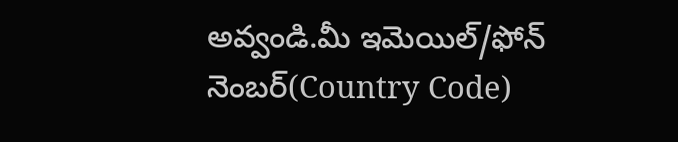అవ్వండి.మీ ఇమెయిల్/ఫోన్ నెంబర్(Country Code)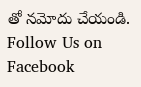తో నమోదు చేయండి.
Follow Us on Facebook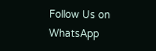Follow Us on WhatsApp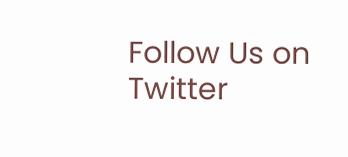Follow Us on Twitter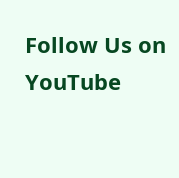Follow Us on YouTube